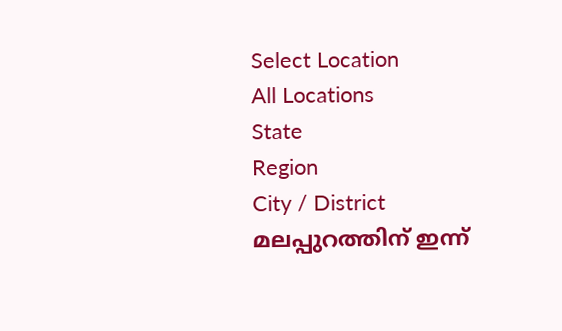Select Location
All Locations
State
Region
City / District
മലപ്പുറത്തിന് ഇന്ന്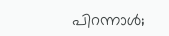പിറന്നാൾ;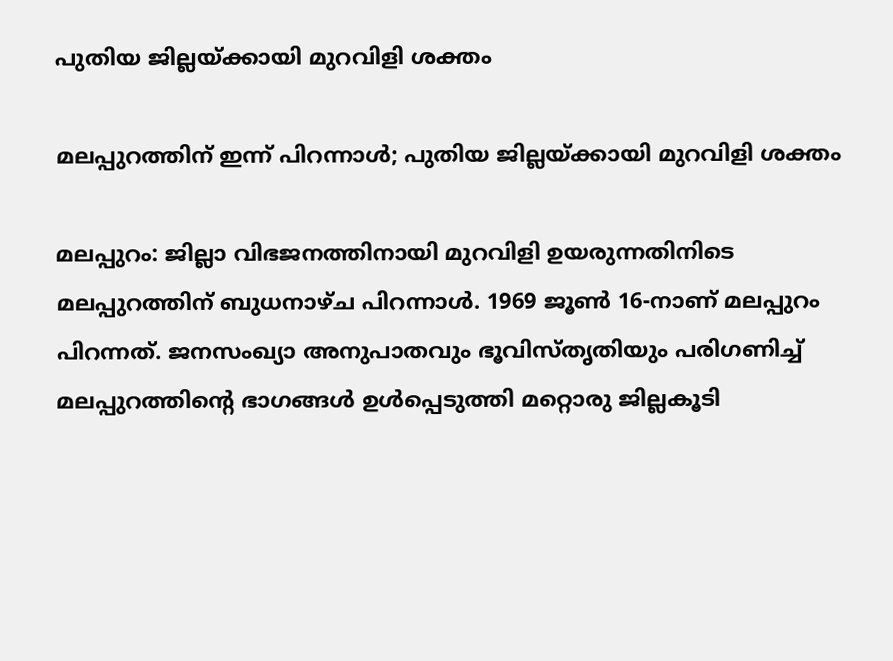പുതിയ ജില്ലയ്ക്കായി മുറവിളി ശക്തം

മലപ്പുറത്തിന് ഇന്ന് പിറന്നാൾ; പുതിയ ജില്ലയ്ക്കായി മുറവിളി ശക്തം

മലപ്പുറം: ജില്ലാ വിഭജനത്തിനായി മുറവിളി ഉയരുന്നതിനിടെ മലപ്പുറത്തിന് ബുധനാഴ്ച പിറന്നാൾ. 1969 ജൂൺ 16-നാണ് മലപ്പുറം പിറന്നത്. ജനസംഖ്യാ അനുപാതവും ഭൂവിസ്തൃതിയും പരിഗണിച്ച് മലപ്പുറത്തിന്റെ ഭാഗങ്ങൾ ഉൾപ്പെടുത്തി മറ്റൊരു ജില്ലകൂടി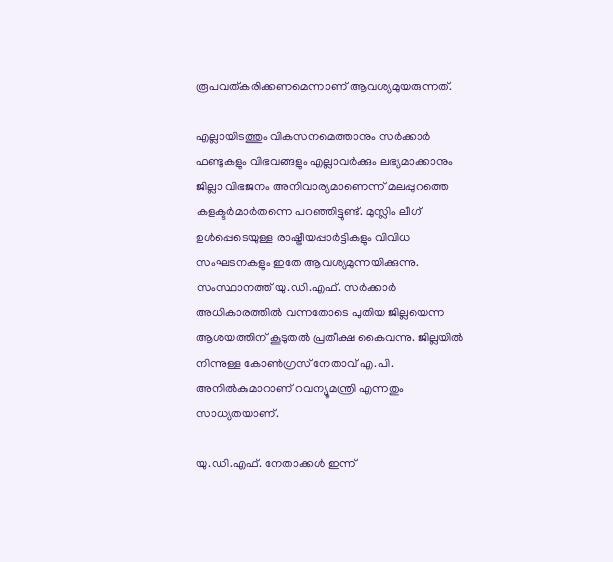രൂപവത്കരിക്കണമെന്നാണ് ആവശ്യമുയരുന്നത്.

എല്ലായിടത്തും വികസനമെത്താനും സർക്കാർ ഫണ്ടുകളും വിഭവങ്ങളും എല്ലാവർക്കും ലഭ്യമാക്കാനും ജില്ലാ വിഭജനം അനിവാര്യമാണെന്ന് മലപ്പുറത്തെ കളക്ടർമാർതന്നെ പറഞ്ഞിട്ടുണ്ട്. മുസ്ലിം ലീഗ് ഉൾപ്പെടെയുള്ള രാഷ്ട്രീയപ്പാർട്ടികളും വിവിധ സംഘടനകളും ഇതേ ആവശ്യമുന്നയിക്കുന്നു. സംസ്ഥാനത്ത് യു.ഡി.എഫ്. സർക്കാർ അധികാരത്തിൽ വന്നതോടെ പുതിയ ജില്ലയെന്ന ആശയത്തിന് കൂടുതൽ പ്രതീക്ഷ കൈവന്നു. ജില്ലയിൽ നിന്നുള്ള കോൺഗ്രസ് നേതാവ് എ.പി. അനിൽകുമാറാണ് റവന്യൂമന്ത്രി എന്നതും സാധ്യതയാണ്.

യു.ഡി.എഫ്. നേതാക്കൾ ഇന്ന്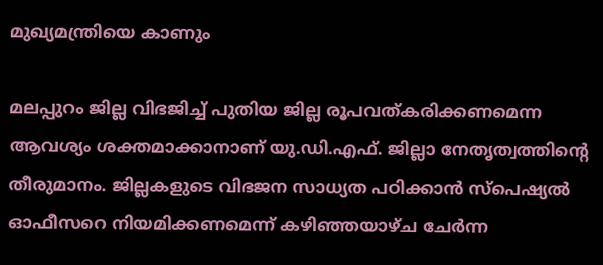മുഖ്യമന്ത്രിയെ കാണും

മലപ്പുറം ജില്ല വിഭജിച്ച് പുതിയ ജില്ല രൂപവത്കരിക്കണമെന്ന ആവശ്യം ശക്തമാക്കാനാണ് യു.ഡി.എഫ്. ജില്ലാ നേതൃത്വത്തിന്റെ തീരുമാനം. ജില്ലകളുടെ വിഭജന സാധ്യത പഠിക്കാൻ സ്‌പെഷ്യൽ ഓഫീസറെ നിയമിക്കണമെന്ന് കഴിഞ്ഞയാഴ്ച ചേർന്ന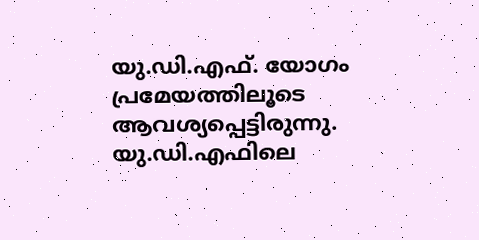യു.ഡി.എഫ്. യോഗം പ്രമേയത്തിലൂടെ ആവശ്യപ്പെട്ടിരുന്നു. യു.ഡി.എഫിലെ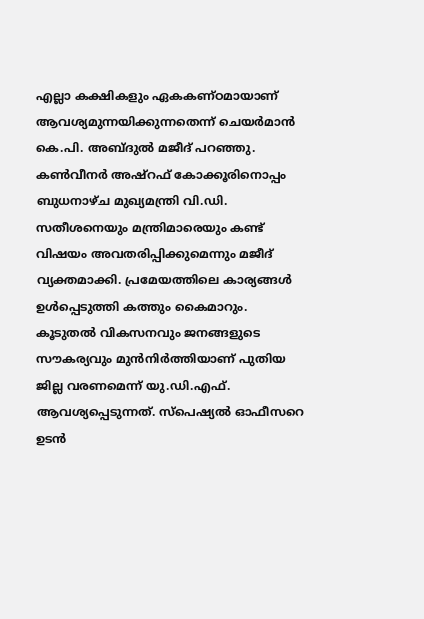എല്ലാ കക്ഷികളും ഏകകണ്ഠമായാണ് ആവശ്യമുന്നയിക്കുന്നതെന്ന് ചെയർമാൻ കെ.പി. അബ്ദുൽ മജീദ് പറഞ്ഞു. കൺവീനർ അഷ്റഫ് കോക്കൂരിനൊപ്പം ബുധനാഴ്ച മുഖ്യമന്ത്രി വി.ഡി. സതീശനെയും മന്ത്രിമാരെയും കണ്ട് വിഷയം അവതരിപ്പിക്കുമെന്നും മജീദ് വ്യക്തമാക്കി. പ്രമേയത്തിലെ കാര്യങ്ങൾ ഉൾപ്പെടുത്തി കത്തും കൈമാറും. കൂടുതൽ വികസനവും ജനങ്ങളുടെ സൗകര്യവും മുൻനിർത്തിയാണ് പുതിയ ജില്ല വരണമെന്ന് യു.ഡി.എഫ്. ആവശ്യപ്പെടുന്നത്. സ്പെഷ്യൽ ഓഫീസറെ ഉടൻ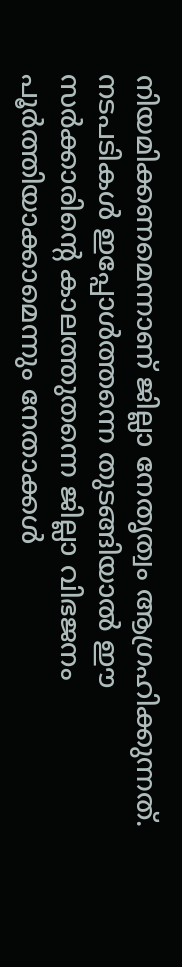നിയമിക്കണമെന്നാണ് ജില്ലാ നേതൃത്വം ആഗ്രഹിക്കുന്നത്. നടപടികൾ ഇപ്പോൾത്തന്നെ തുടങ്ങിയാൽ ഈ സർക്കാരിന്റെ കാലത്തുതന്നെ ജില്ലാ വിഭജനം പൂർത്തിയാക്കാമെന്നും നേതാക്കൾ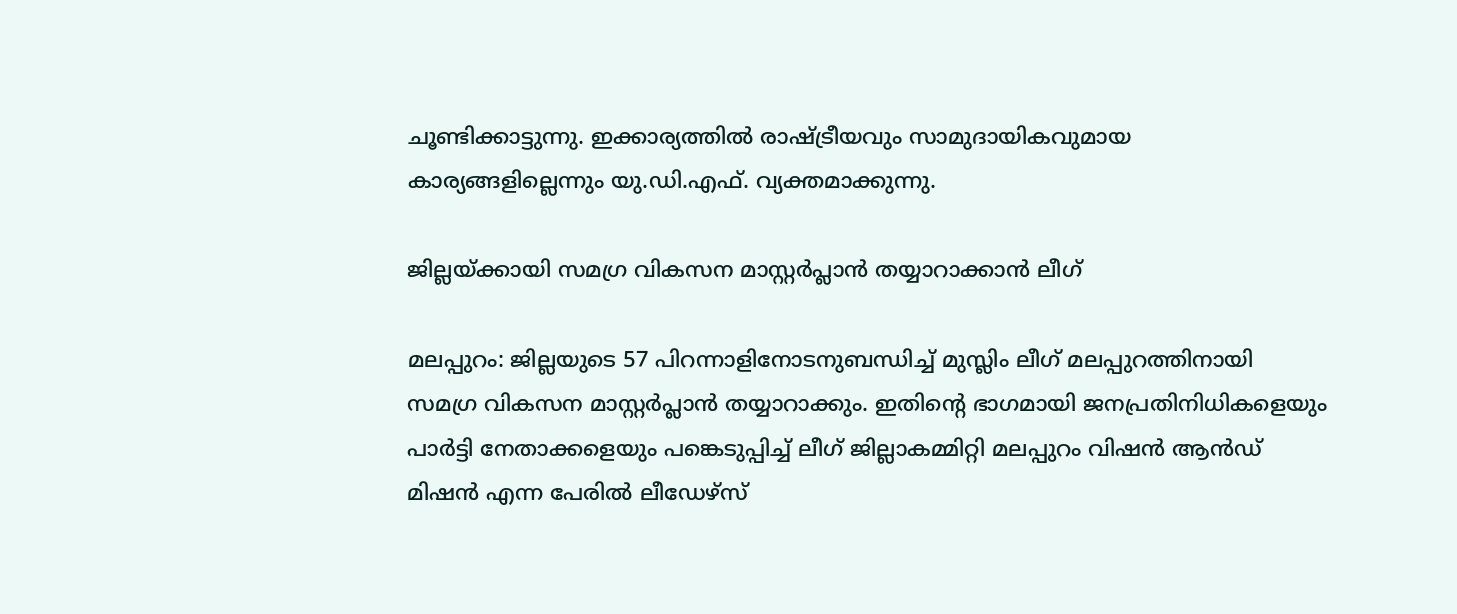ചൂണ്ടിക്കാട്ടുന്നു. ഇക്കാര്യത്തിൽ രാഷ്ട്രീയവും സാമുദായികവുമായ കാര്യങ്ങളില്ലെന്നും യു.ഡി.എഫ്. വ്യക്തമാക്കുന്നു.

ജില്ലയ്ക്കായി സമഗ്ര വികസന മാസ്റ്റർപ്ലാൻ തയ്യാറാക്കാൻ ലീഗ്

മലപ്പുറം: ജില്ലയുടെ 57 പിറന്നാളിനോടനുബന്ധിച്ച് മുസ്ലിം ലീഗ് മലപ്പുറത്തിനായി സമഗ്ര വികസന മാസ്റ്റർപ്ലാൻ തയ്യാറാക്കും. ഇതിന്റെ ഭാഗമായി ജനപ്രതിനിധികളെയും പാർട്ടി നേതാക്കളെയും പങ്കെടുപ്പിച്ച് ലീഗ് ജില്ലാകമ്മിറ്റി മലപ്പുറം വിഷൻ ആൻഡ് മിഷൻ എന്ന പേരിൽ ലീഡേഴ്സ്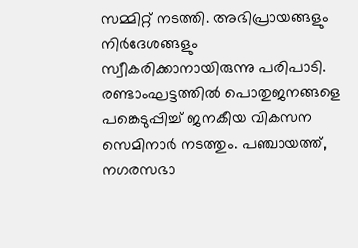സമ്മിറ്റ് നടത്തി. അഭിപ്രായങ്ങളും നിർദേശങ്ങളും സ്വീകരിക്കാനായിരുന്നു പരിപാടി. രണ്ടാംഘട്ടത്തിൽ പൊതുജനങ്ങളെ പങ്കെടുപ്പിച്ച് ജനകീയ വികസന സെമിനാർ നടത്തും. പഞ്ചായത്ത്, നഗരസഭാ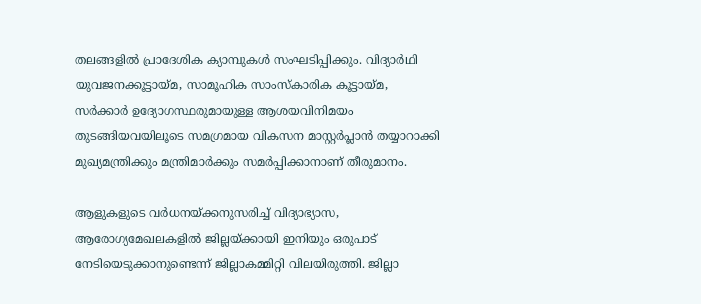തലങ്ങളിൽ പ്രാദേശിക ക്യാമ്പുകൾ സംഘടിപ്പിക്കും. വിദ്യാർഥി യുവജനക്കൂട്ടായ്മ, സാമൂഹിക സാംസ്‌കാരിക കൂട്ടായ്മ, സർക്കാർ ഉദ്യോഗസ്ഥരുമായുള്ള ആശയവിനിമയം തുടങ്ങിയവയിലൂടെ സമഗ്രമായ വികസന മാസ്റ്റർപ്ലാൻ തയ്യാറാക്കി മുഖ്യമന്ത്രിക്കും മന്ത്രിമാർക്കും സമർപ്പിക്കാനാണ് തീരുമാനം.

ആളുകളുടെ വർധനയ്ക്കനുസരിച്ച് വിദ്യാഭ്യാസ, ആരോഗ്യമേഖലകളിൽ ജില്ലയ്ക്കായി ഇനിയും ഒരുപാട് നേടിയെടുക്കാനുണ്ടെന്ന് ജില്ലാകമ്മിറ്റി വിലയിരുത്തി. ജില്ലാ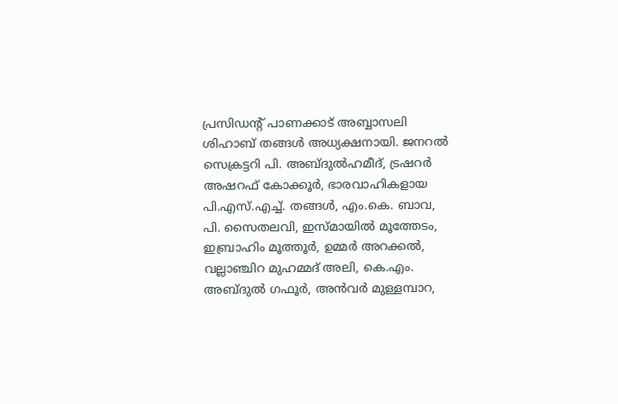പ്രസിഡന്റ് പാണക്കാട് അബ്ബാസലി ശിഹാബ് തങ്ങൾ അധ്യക്ഷനായി. ജനറൽ സെക്രട്ടറി പി. അബ്ദുൽഹമീദ്, ട്രഷറർ അഷറഫ് കോക്കൂർ, ഭാരവാഹികളായ പി.എസ്.എച്ച്. തങ്ങൾ, എം.കെ. ബാവ, പി. സൈതലവി, ഇസ്മായിൽ മൂത്തേടം, ഇബ്രാഹിം മൂത്തൂർ, ഉമ്മർ അറക്കൽ, വല്ലാഞ്ചിറ മുഹമ്മദ് അലി, കെ.എം. അബ്ദുൽ ഗഫൂർ, അൻവർ മുള്ളമ്പാറ,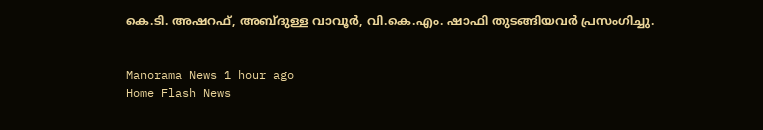കെ.ടി. അഷറഫ്, അബ്ദുള്ള വാവൂർ, വി.കെ.എം. ഷാഫി തുടങ്ങിയവർ പ്രസംഗിച്ചു.


Manorama News 1 hour ago
Home Flash News